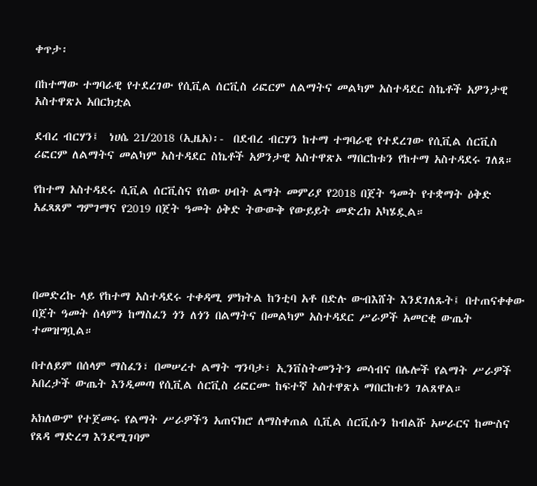ቀጥታ፡

በከተማው ተግባራዊ የተደረገው የሲቪል ሰርቪስ ሪፎርም ለልማትና መልካም አስተዳደር ስኬቶች አዎንታዊ አስተዋጽኦ አበርክቷል

ደብረ ብርሃን፤  ነሀሴ 21/2018 (ኢዜአ)፡-  በደብረ ብርሃን ከተማ ተግባራዊ የተደረገው የሲቪል ሰርቪስ ሪፎርም ለልማትና መልካም አስተዳደር ስኬቶች አዎንታዊ አስተዋጽኦ ማበርከቱን የከተማ አስተዳደሩ ገለጸ።

የከተማ አስተዳደሩ ሲቪል ሰርቪስና የሰው ሀብት ልማት መምሪያ የ2018 በጀት ዓመት የተቋማት ዕቅድ አፈጻጸም ግምገማና የ2019 በጀት ዓመት ዕቅድ ትውውቅ የውይይት መድረክ አካሄዷል።




በመድረኩ ላይ የከተማ አስተዳደሩ ተቀዳሚ ምክትል ከንቲባ አቶ በድሉ ውብእሸት እንደገለጹት፤ በተጠናቀቀው በጀት ዓመት ሰላምን ከማስፈን ጎን ለጎን በልማትና በመልካም አስተዳደር ሥራዎች አመርቂ ውጤት ተመዝግቧል።

በተለይም በሰላም ማስፈን፣ በመሠረተ ልማት ግንባታ፣ ኢንቨስትመንትን መሳብና በሌሎች የልማት ሥራዎች አበረታች ውጤት እንዲመጣ የሲቪል ሰርቪስ ሪፎርሙ ከፍተኛ አስተዋጽኦ ማበርከቱን ገልጸዋል።

አክለውም የተጀመሩ የልማት ሥራዎችን አጠናክሮ ለማስቀጠል ሲቪል ሰርቪሱን ከብልሹ አሠራርና ከሙስና የጸዳ ማድረግ እንደሚገባም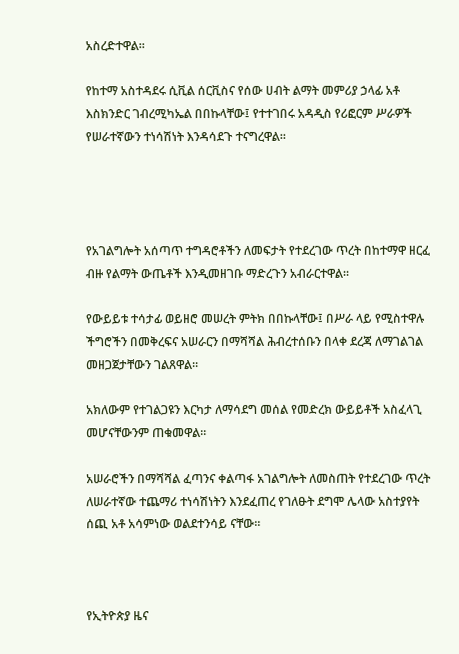አስረድተዋል።

የከተማ አስተዳደሩ ሲቪል ሰርቪስና የሰው ሀብት ልማት መምሪያ ኃላፊ አቶ እስክንድር ገብረሚካኤል በበኩላቸው፤ የተተገበሩ አዳዲስ የሪፎርም ሥራዎች የሠራተኛውን ተነሳሽነት እንዳሳደጉ ተናግረዋል።




የአገልግሎት አሰጣጥ ተግዳሮቶችን ለመፍታት የተደረገው ጥረት በከተማዋ ዘርፈ ብዙ የልማት ውጤቶች እንዲመዘገቡ ማድረጉን አብራርተዋል።

የውይይቱ ተሳታፊ ወይዘሮ መሠረት ምትክ በበኩላቸው፤ በሥራ ላይ የሚስተዋሉ ችግሮችን በመቅረፍና አሠራርን በማሻሻል ሕብረተሰቡን በላቀ ደረጃ ለማገልገል መዘጋጀታቸውን ገልጸዋል።

አክለውም የተገልጋዩን እርካታ ለማሳደግ መሰል የመድረክ ውይይቶች አስፈላጊ መሆናቸውንም ጠቁመዋል።

አሠራሮችን በማሻሻል ፈጣንና ቀልጣፋ አገልግሎት ለመስጠት የተደረገው ጥረት ለሠራተኛው ተጨማሪ ተነሳሽነትን እንደፈጠረ የገለፁት ደግሞ ሌላው አስተያየት ሰጪ አቶ አሳምነው ወልደተንሳይ ናቸው።



የኢትዮጵያ ዜና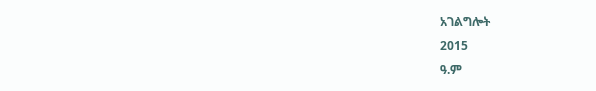አገልግሎት
2015
ዓ.ም